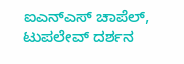ಐಎನ್ಎಸ್ ಚಾಪೆಲ್, ಟುಪಲೇವ್ ದರ್ಶನ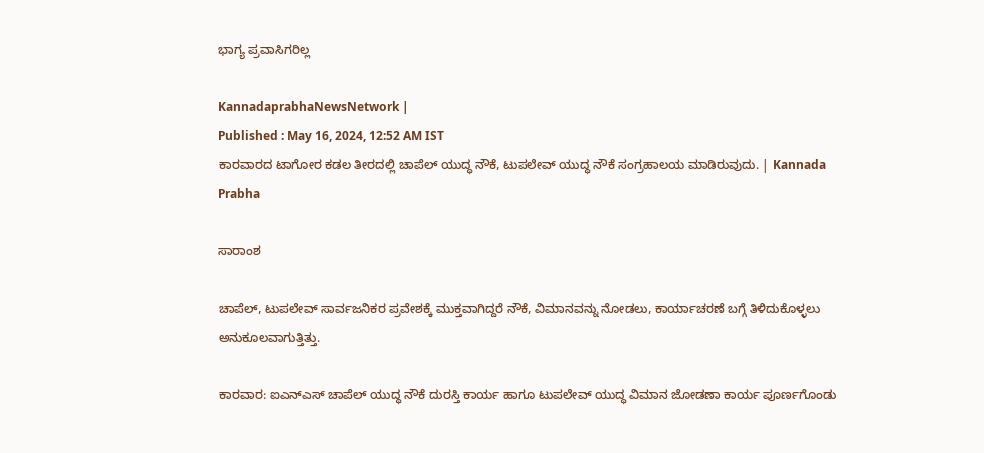ಭಾಗ್ಯ ಪ್ರವಾಸಿಗರಿಲ್ಲ

KannadaprabhaNewsNetwork |
Published : May 16, 2024, 12:52 AM IST
ಕಾರವಾರದ ಟಾಗೋರ ಕಡಲ ತೀರದಲ್ಲಿ ಚಾಪೆಲ್ ಯುದ್ಧ ನೌಕೆ, ಟುಪಲೇವ್ ಯುದ್ಧ ನೌಕೆ ಸಂಗ್ರಹಾಲಯ ಮಾಡಿರುವುದು. | Kannada Prabha

ಸಾರಾಂಶ

ಚಾಪೆಲ್, ಟುಪಲೇವ್ ಸಾರ್ವಜನಿಕರ ಪ್ರವೇಶಕ್ಕೆ ಮುಕ್ತವಾಗಿದ್ದರೆ ನೌಕೆ, ವಿಮಾನವನ್ನು ನೋಡಲು, ಕಾರ್ಯಾಚರಣೆ ಬಗ್ಗೆ ತಿಳಿದುಕೊಳ್ಳಲು ಅನುಕೂಲವಾಗುತ್ತಿತ್ತು.

ಕಾರವಾರ: ಐಎನ್‌ಎಸ್ ಚಾಪೆಲ್ ಯುದ್ಧ ನೌಕೆ ದುರಸ್ತಿ ಕಾರ್ಯ ಹಾಗೂ ಟುಪಲೇವ್ ಯುದ್ಧ ವಿಮಾನ ಜೋಡಣಾ ಕಾರ್ಯ ಪೂರ್ಣಗೊಂಡು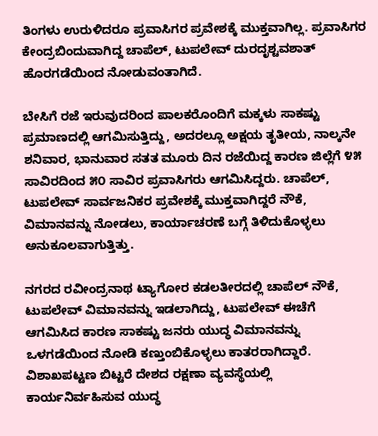ತಿಂಗಳು ಉರುಳಿದರೂ ಪ್ರವಾಸಿಗರ ಪ್ರವೇಶಕ್ಕೆ ಮುಕ್ತವಾಗಿಲ್ಲ. ಪ್ರವಾಸಿಗರ ಕೇಂದ್ರಬಿಂದುವಾಗಿದ್ದ ಚಾಪೆಲ್, ಟುಪಲೇವ್ ದುರದೃಶ್ಟವಶಾತ್ ಹೊರಗಡೆಯಿಂದ ನೋಡುವಂತಾಗಿದೆ.

ಬೇಸಿಗೆ ರಜೆ ಇರುವುದರಿಂದ ಪಾಲಕರೊಂದಿಗೆ ಮಕ್ಕಳು ಸಾಕಷ್ಟು ಪ್ರಮಾಣದಲ್ಲಿ ಆಗಮಿಸುತ್ತಿದ್ದು, ಅದರಲ್ಲೂ ಅಕ್ಷಯ ತೃತೀಯ, ನಾಲ್ಕನೇ ಶನಿವಾರ, ಭಾನುವಾರ ಸತತ ಮೂರು ದಿನ ರಜೆಯಿದ್ದ ಕಾರಣ ಜಿಲ್ಲೆಗೆ ೪೫ ಸಾವಿರದಿಂದ ೫೦ ಸಾವಿರ ಪ್ರವಾಸಿಗರು ಆಗಮಿಸಿದ್ದರು. ಚಾಪೆಲ್, ಟುಪಲೇವ್ ಸಾರ್ವಜನಿಕರ ಪ್ರವೇಶಕ್ಕೆ ಮುಕ್ತವಾಗಿದ್ದರೆ ನೌಕೆ, ವಿಮಾನವನ್ನು ನೋಡಲು, ಕಾರ್ಯಾಚರಣೆ ಬಗ್ಗೆ ತಿಳಿದುಕೊಳ್ಳಲು ಅನುಕೂಲವಾಗುತ್ತಿತ್ತು.

ನಗರದ ರವೀಂದ್ರನಾಥ ಟ್ಯಾಗೋರ ಕಡಲತೀರದಲ್ಲಿ ಚಾಪೆಲ್ ನೌಕೆ, ಟುಪಲೇವ್ ವಿಮಾನವನ್ನು ಇಡಲಾಗಿದ್ದು, ಟುಪಲೇವ್ ಈಚೆಗೆ ಆಗಮಿಸಿದ ಕಾರಣ ಸಾಕಷ್ಟು ಜನರು ಯುದ್ಧ ವಿಮಾನವನ್ನು ಒಳಗಡೆಯಿಂದ ನೋಡಿ ಕಣ್ತುಂಬಿಕೊಳ್ಳಲು ಕಾತರರಾಗಿದ್ದಾರೆ. ವಿಶಾಖಪಟ್ಟಣ ಬಿಟ್ಟರೆ ದೇಶದ ರಕ್ಷಣಾ ವ್ಯವಸ್ಥೆಯಲ್ಲಿ ಕಾರ್ಯನಿರ್ವಹಿಸುವ ಯುದ್ಧ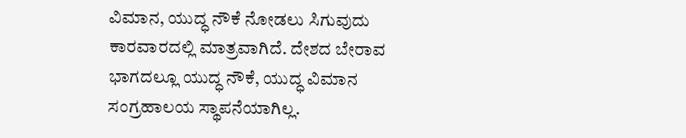ವಿಮಾನ, ಯುದ್ಧ ನೌಕೆ ನೋಡಲು ಸಿಗುವುದು ಕಾರವಾರದಲ್ಲಿ ಮಾತ್ರವಾಗಿದೆ. ದೇಶದ ಬೇರಾವ ಭಾಗದಲ್ಲೂ ಯುದ್ಧ ನೌಕೆ, ಯುದ್ಧ ವಿಮಾನ ಸಂಗ್ರಹಾಲಯ ಸ್ಥಾಪನೆಯಾಗಿಲ್ಲ.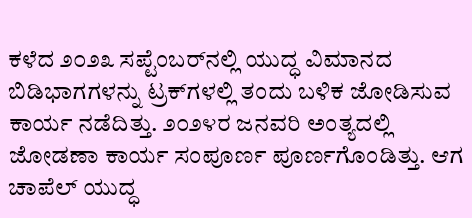ಕಳೆದ ೨೦೨೩ ಸಪ್ಟೆಂಬರ್‌ನಲ್ಲಿ ಯುದ್ಧ ವಿಮಾನದ ಬಿಡಿಭಾಗಗಳನ್ನು ಟ್ರಕ್‌ಗಳಲ್ಲಿ ತಂದು ಬಳಿಕ ಜೋಡಿಸುವ ಕಾರ್ಯ ನಡೆದಿತ್ತು. ೨೦೨೪ರ ಜನವರಿ ಅಂತ್ಯದಲ್ಲಿ ಜೋಡಣಾ ಕಾರ್ಯ ಸಂಪೂರ್ಣ ಪೂರ್ಣಗೊಂಡಿತ್ತು. ಆಗ ಚಾಪೆಲ್ ಯುದ್ಧ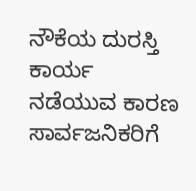ನೌಕೆಯ ದುರಸ್ತಿ ಕಾರ್ಯ ನಡೆಯುವ ಕಾರಣ ಸಾರ್ವಜನಿಕರಿಗೆ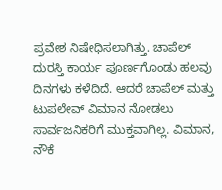ಪ್ರವೇಶ ನಿಷೇಧಿಸಲಾಗಿತ್ತು. ಚಾಪೆಲ್ ದುರಸ್ತಿ ಕಾರ್ಯ ಪೂರ್ಣಗೊಂಡು ಹಲವು ದಿನಗಳು ಕಳೆದಿದೆ. ಆದರೆ ಚಾಪೆಲ್ ಮತ್ತು ಟುಪಲೇವ್ ವಿಮಾನ ನೋಡಲು ಸಾರ್ವಜನಿಕರಿಗೆ ಮುಕ್ತವಾಗಿಲ್ಲ. ವಿಮಾನ, ನೌಕೆ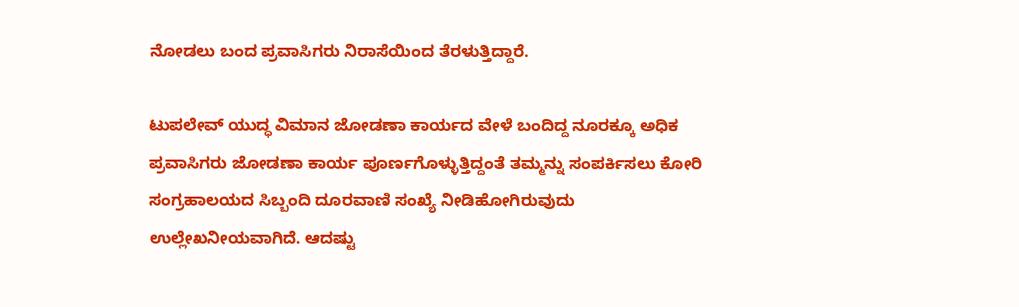ನೋಡಲು ಬಂದ ಪ್ರವಾಸಿಗರು ನಿರಾಸೆಯಿಂದ ತೆರಳುತ್ತಿದ್ದಾರೆ.

ಟುಪಲೇವ್ ಯುದ್ಧ ವಿಮಾನ ಜೋಡಣಾ ಕಾರ್ಯದ ವೇಳೆ ಬಂದಿದ್ದ ನೂರಕ್ಕೂ ಅಧಿಕ ಪ್ರವಾಸಿಗರು ಜೋಡಣಾ ಕಾರ್ಯ ಪೂರ್ಣಗೊಳ್ಳುತ್ತಿದ್ದಂತೆ ತಮ್ಮನ್ನು ಸಂಪರ್ಕಿಸಲು ಕೋರಿ ಸಂಗ್ರಹಾಲಯದ ಸಿಬ್ಬಂದಿ ದೂರವಾಣಿ ಸಂಖ್ಯೆ ನೀಡಿಹೋಗಿರುವುದು ಉಲ್ಲೇಖನೀಯವಾಗಿದೆ. ಆದಷ್ಟು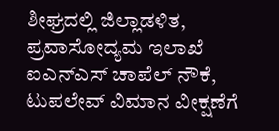ಶೀಘ್ರದಲ್ಲಿ ಜಿಲ್ಲಾಡಳಿತ, ಪ್ರವಾಸೋದ್ಯಮ ಇಲಾಖೆ ಐಎನ್‌ಎಸ್ ಚಾಪೆಲ್ ನೌಕೆ, ಟುಪಲೇವ್ ವಿಮಾನ ವೀಕ್ಷಣೆಗೆ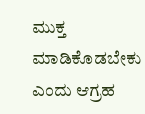ಮುಕ್ತ ಮಾಡಿಕೊಡಬೇಕು ಎಂದು ಆಗ್ರಹ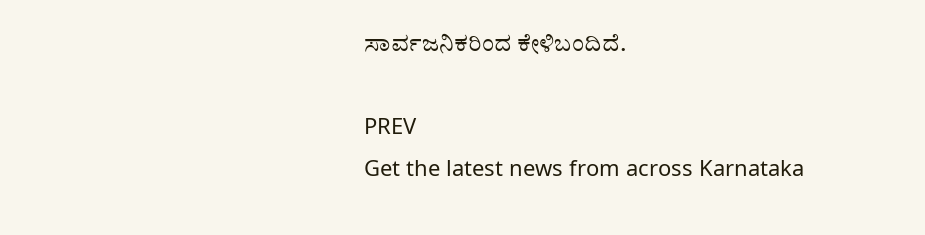ಸಾರ್ವಜನಿಕರಿಂದ ಕೇಳಿಬಂದಿದೆ.

PREV
Get the latest news from across Karnataka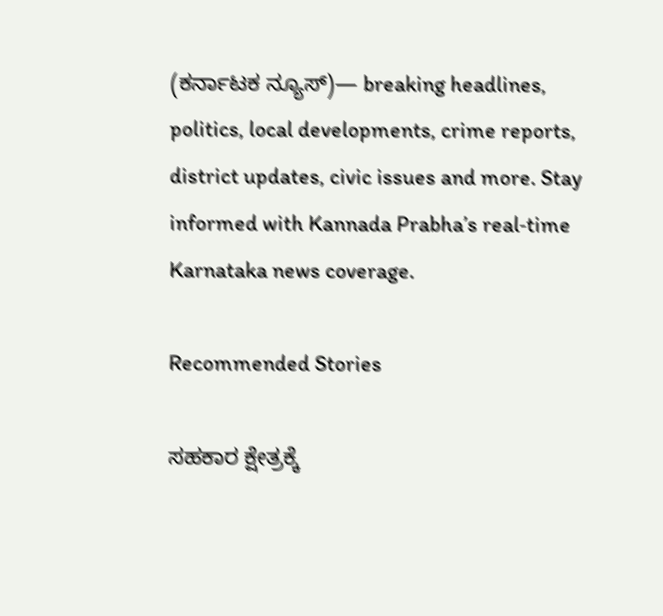(ಕರ್ನಾಟಕ ನ್ಯೂಸ್)— breaking headlines, politics, local developments, crime reports, district updates, civic issues and more. Stay informed with Kannada Prabha’s real‑time Karnataka news coverage.

Recommended Stories

ಸಹಕಾರ ಕ್ಷೇತ್ರಕ್ಕೆ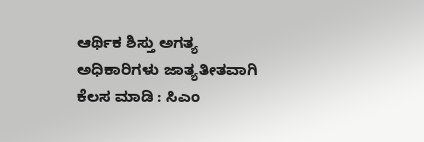ಆರ್ಥಿಕ ಶಿಸ್ತು ಅಗತ್ಯ
ಅಧಿಕಾರಿಗಳು ಜಾತ್ಯತೀತವಾಗಿ ಕೆಲಸ ಮಾಡಿ : ಸಿಎಂ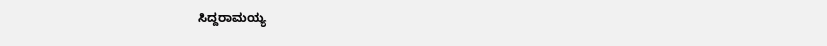ಸಿದ್ದರಾಮಯ್ಯ